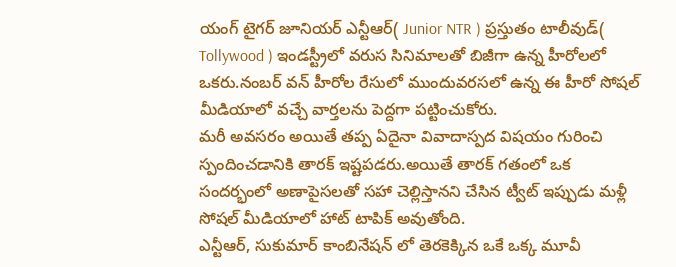యంగ్ టైగర్ జూనియర్ ఎన్టీఆర్( Junior NTR ) ప్రస్తుతం టాలీవుడ్( Tollywood ) ఇండస్ట్రీలో వరుస సినిమాలతో బిజీగా ఉన్న హీరోలలో ఒకరు.నంబర్ వన్ హీరోల రేసులో ముందువరసలో ఉన్న ఈ హీరో సోషల్ మీడియాలో వచ్చే వార్తలను పెద్దగా పట్టించుకోరు.
మరీ అవసరం అయితే తప్ప ఏదైనా వివాదాస్పద విషయం గురించి స్పందించడానికి తారక్ ఇష్టపడరు.అయితే తారక్ గతంలో ఒక సందర్భంలో అణాపైసలతో సహా చెల్లిస్తానని చేసిన ట్వీట్ ఇప్పుడు మళ్లీ సోషల్ మీడియాలో హాట్ టాపిక్ అవుతోంది.
ఎన్టీఆర్, సుకుమార్ కాంబినేషన్ లో తెరకెక్కిన ఒకే ఒక్క మూవీ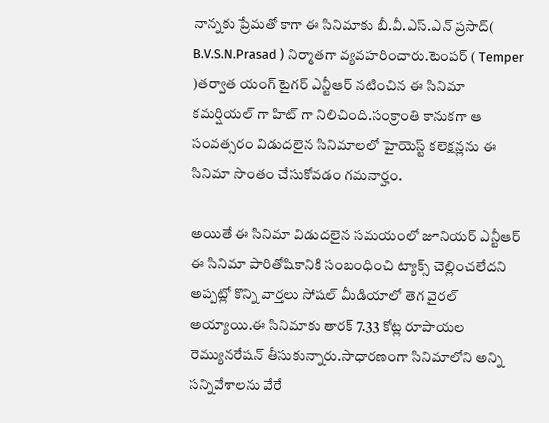నాన్నకు ప్రేమతో కాగా ఈ సినిమాకు బీ.వీ.ఎస్.ఎన్ ప్రసాద్( B.V.S.N.Prasad ) నిర్మాతగా వ్యవహరించారు.టెంపర్ ( Temper )తర్వాత యంగ్ టైగర్ ఎన్టీఆర్ నటించిన ఈ సినిమా కమర్షియల్ గా హిట్ గా నిలిచింది.సంక్రాంతి కానుకగా ఆ సంవత్సరం విడుదలైన సినిమాలలో హైయెస్ట్ కలెక్షన్లను ఈ సినిమా సొంతం చేసుకోవడం గమనార్హం.

అయితే ఈ సినిమా విడుదలైన సమయంలో జూనియర్ ఎన్టీఆర్ ఈ సినిమా పారితోషికానికి సంబంధించి ట్యాక్స్ చెల్లించలేదని అప్పట్లో కొన్ని వార్తలు సోషల్ మీడియాలో తెగ వైరల్ అయ్యాయి.ఈ సినిమాకు తారక్ 7.33 కోట్ల రూపాయల రెమ్యునరేషన్ తీసుకున్నారు.సాధారణంగా సినిమాలోని అన్ని సన్నివేశాలను వేరే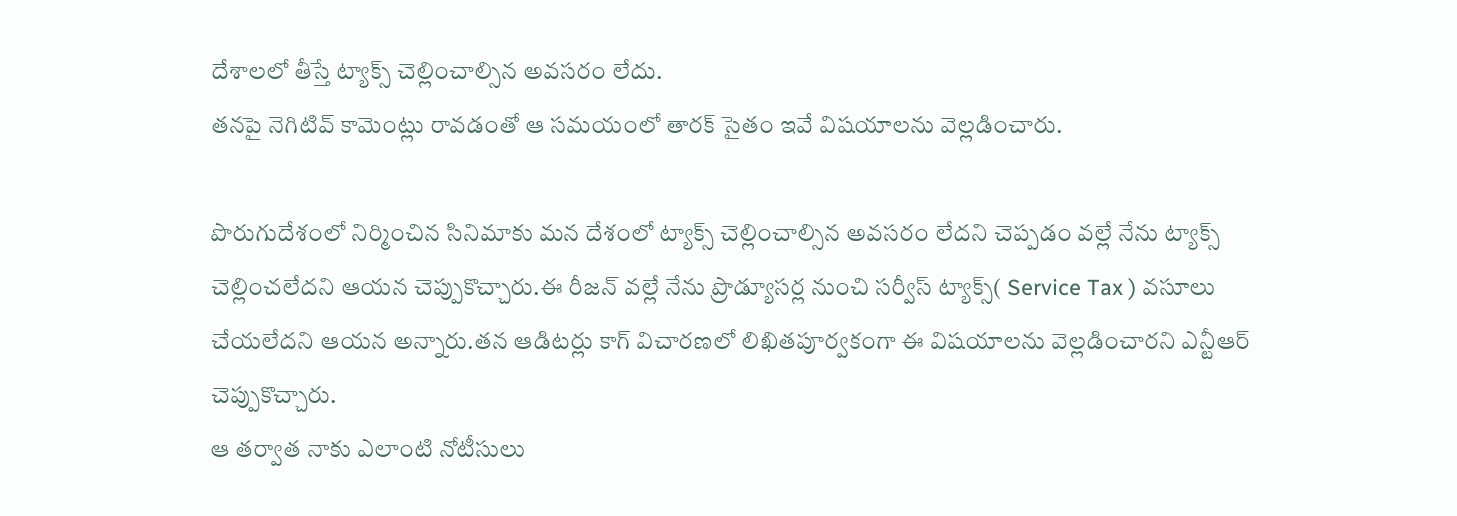దేశాలలో తీస్తే ట్యాక్స్ చెల్లించాల్సిన అవసరం లేదు.
తనపై నెగిటివ్ కామెంట్లు రావడంతో ఆ సమయంలో తారక్ సైతం ఇవే విషయాలను వెల్లడించారు.

పొరుగుదేశంలో నిర్మించిన సినిమాకు మన దేశంలో ట్యాక్స్ చెల్లించాల్సిన అవసరం లేదని చెప్పడం వల్లే నేను ట్యాక్స్ చెల్లించలేదని ఆయన చెప్పుకొచ్చారు.ఈ రీజన్ వల్లే నేను ప్రొడ్యూసర్ల నుంచి సర్వీస్ ట్యాక్స్( Service Tax ) వసూలు చేయలేదని ఆయన అన్నారు.తన ఆడిటర్లు కాగ్ విచారణలో లిఖితపూర్వకంగా ఈ విషయాలను వెల్లడించారని ఎన్టీఆర్ చెప్పుకొచ్చారు.
ఆ తర్వాత నాకు ఎలాంటి నోటీసులు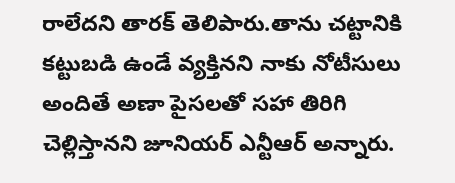రాలేదని తారక్ తెలిపారు.తాను చట్టానికి కట్టుబడి ఉండే వ్యక్తినని నాకు నోటీసులు అందితే అణా పైసలతో సహా తిరిగి చెల్లిస్తానని జూనియర్ ఎన్టీఆర్ అన్నారు.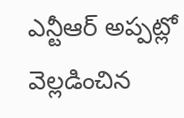ఎన్టీఆర్ అప్పట్లో వెల్లడించిన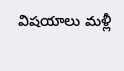విషయాలు మళ్లీ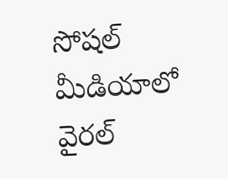సోషల్ మీడియాలో వైరల్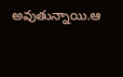అవుతున్నాయి.ఆ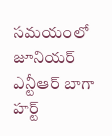సమయంలో జూనియర్ ఎన్టీఆర్ బాగా హర్ట్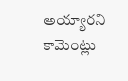అయ్యారని కామెంట్లు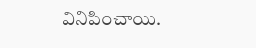వినిపించాయి.